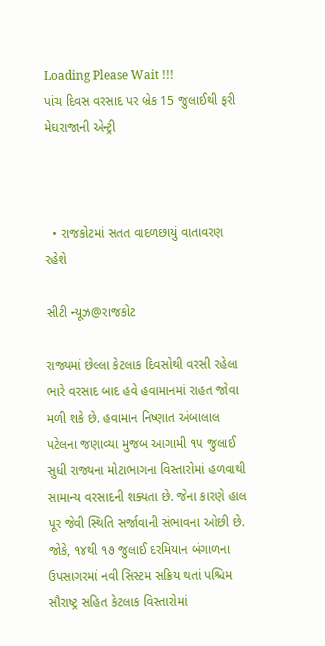Loading Please Wait !!!
પાંચ દિવસ વરસાદ પર બ્રેક 15 જુલાઈથી ફરી મેઘરાજાની એન્ટ્રી



  • રાજકોટમાં સતત વાદળછાયું વાતાવરણ રહેશે

સીટી ન્યૂઝ@રાજકોટ

રાજ્યમાં છેલ્લા કેટલાક દિવસોથી વરસી રહેલા ભારે વરસાદ બાદ હવે હવામાનમાં રાહત જોવા મળી શકે છે. હવામાન નિષ્ણાત અંબાલાલ પટેલના જણાવ્યા મુજબ આગામી ૧૫ જુલાઈ સુધી રાજ્યના મોટાભાગના વિસ્તારોમાં હળવાથી સામાન્ય વરસાદની શક્યતા છે. જેના કારણે હાલ પૂર જેવી સ્થિતિ સર્જાવાની સંભાવના ઓછી છે. જોકે, ૧૪થી ૧૭ જુલાઈ દરમિયાન બંગાળના ઉપસાગરમાં નવી સિસ્ટમ સક્રિય થતાં પશ્ચિમ સૌરાષ્ટ્ર સહિત કેટલાક વિસ્તારોમાં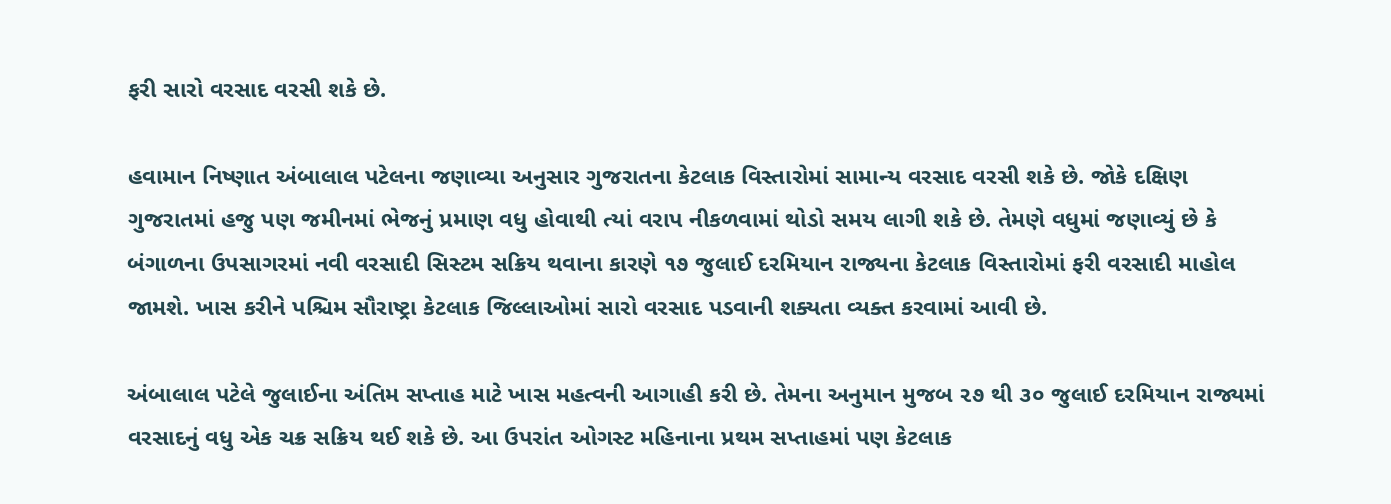ફરી સારો વરસાદ વરસી શકે છે.

હવામાન નિષ્ણાત અંબાલાલ પટેલના જણાવ્યા અનુસાર ગુજરાતના કેટલાક વિસ્તારોમાં સામાન્ય વરસાદ વરસી શકે છે. જોકે દક્ષિણ ગુજરાતમાં હજુ પણ જમીનમાં ભેજનું પ્રમાણ વધુ હોવાથી ત્યાં વરાપ નીકળવામાં થોડો સમય લાગી શકે છે. તેમણે વધુમાં જણાવ્યું છે કે બંગાળના ઉપસાગરમાં નવી વરસાદી સિસ્ટમ સક્રિય થવાના કારણે ૧૭ જુલાઈ દરમિયાન રાજ્યના કેટલાક વિસ્તારોમાં ફરી વરસાદી માહોલ જામશે. ખાસ કરીને પશ્ચિમ સૌરાષ્ટ્રા કેટલાક જિલ્લાઓમાં સારો વરસાદ પડવાની શક્યતા વ્યક્ત કરવામાં આવી છે.

અંબાલાલ પટેલે જુલાઈના અંતિમ સપ્તાહ માટે ખાસ મહત્વની આગાહી કરી છે. તેમના અનુમાન મુજબ ૨૭ થી ૩૦ જુલાઈ દરમિયાન રાજ્યમાં વરસાદનું વધુ એક ચક્ર સક્રિય થઈ શકે છે. આ ઉપરાંત ઓગસ્ટ મહિનાના પ્રથમ સપ્તાહમાં પણ કેટલાક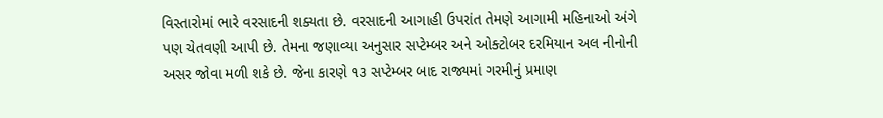વિસ્તારોમાં ભારે વરસાદની શક્યતા છે. વરસાદની આગાહી ઉપરાંત તેમણે આગામી મહિનાઓ અંગે પણ ચેતવણી આપી છે. તેમના જણાવ્યા અનુસાર સપ્ટેમ્બર અને ઓક્ટોબર દરમિયાન અલ નીનોની અસર જોવા મળી શકે છે. જેના કારણે ૧૩ સપ્ટેમ્બર બાદ રાજ્યમાં ગરમીનું પ્રમાણ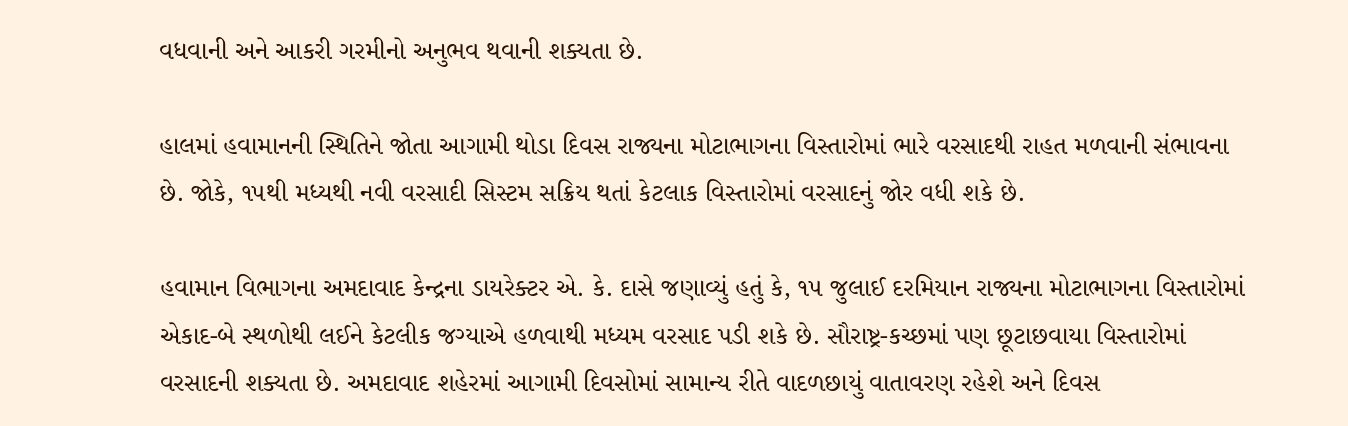વધવાની અને આકરી ગરમીનો અનુભવ થવાની શક્યતા છે.

હાલમાં હવામાનની સ્થિતિને જોતા આગામી થોડા દિવસ રાજ્યના મોટાભાગના વિસ્તારોમાં ભારે વરસાદથી રાહત મળવાની સંભાવના છે. જોકે, ૧૫થી મધ્યથી નવી વરસાદી સિસ્ટમ સક્રિય થતાં કેટલાક વિસ્તારોમાં વરસાદનું જોર વધી શકે છે.

હવામાન વિભાગના અમદાવાદ કેન્દ્રના ડાયરેક્ટર એ. કે. દાસે જણાવ્યું હતું કે, ૧૫ જુલાઈ દરમિયાન રાજ્યના મોટાભાગના વિસ્તારોમાં એકાદ-બે સ્થળોથી લઈને કેટલીક જગ્યાએ હળવાથી મધ્યમ વરસાદ પડી શકે છે. સૌરાષ્ટ્ર-કચ્છમાં પણ છૂટાછવાયા વિસ્તારોમાં વરસાદની શક્યતા છે. અમદાવાદ શહેરમાં આગામી દિવસોમાં સામાન્ય રીતે વાદળછાયું વાતાવરણ રહેશે અને દિવસ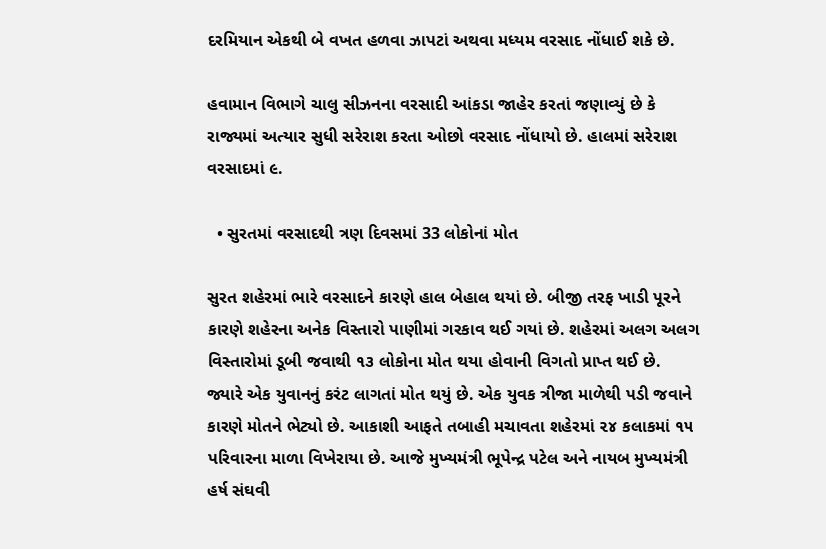દરમિયાન એકથી બે વખત હળવા ઝાપટાં અથવા મધ્યમ વરસાદ નોંધાઈ શકે છે.

હવામાન વિભાગે ચાલુ સીઝનના વરસાદી આંકડા જાહેર કરતાં જણાવ્યું છે કે રાજ્યમાં અત્યાર સુધી સરેરાશ કરતા ઓછો વરસાદ નોંધાયો છે. હાલમાં સરેરાશ વરસાદમાં ૯.

  • સુરતમાં વરસાદથી ત્રણ દિવસમાં 33 લોકોનાં મોત

સુરત શહેરમાં ભારે વરસાદને કારણે હાલ બેહાલ થયાં છે. બીજી તરફ ખાડી પૂરને કારણે શહેરના અનેક વિસ્તારો પાણીમાં ગરકાવ થઈ ગયાં છે. શહેરમાં અલગ અલગ વિસ્તારોમાં ડૂબી જવાથી ૧૩ લોકોના મોત થયા હોવાની વિગતો પ્રાપ્ત થઈ છે. જ્યારે એક યુવાનનું કરંટ લાગતાં મોત થયું છે. એક યુવક ત્રીજા માળેથી પડી જવાને કારણે મોતને ભેટ્યો છે. આકાશી આફતે તબાહી મચાવતા શહેરમાં ૨૪ કલાકમાં ૧૫ પરિવારના માળા વિખેરાયા છે. આજે મુખ્યમંત્રી ભૂપેન્દ્ર પટેલ અને નાયબ મુખ્યમંત્રી હર્ષ સંઘવી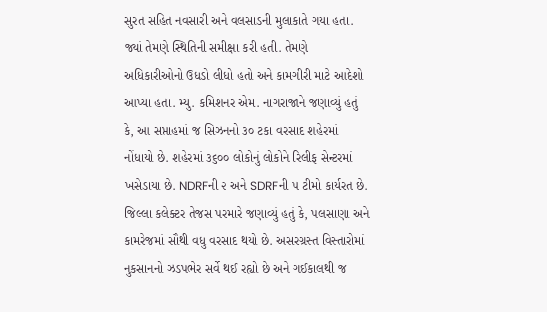સુરત સહિત નવસારી અને વલસાડની મુલાકાતે ગયા હતા. જ્યાં તેમણે સ્થિતિની સમીક્ષા કરી હતી. તેમણે અધિકારીઓનો ઉધડો લીધો હતો અને કામગીરી માટે આદેશો આપ્યા હતા. મ્યુ. કમિશનર એમ. નાગરાજાને જણાવ્યું હતું કે, આ સપ્તાહમાં જ સિઝનનો ૩૦ ટકા વરસાદ શહેરમાં નોંધાયો છે. શહેરમાં ૩૬૦૦ લોકોનું લોકોને રિલીફ સેન્ટરમાં ખસેડાયા છે. NDRFની ૨ અને SDRFની ૫ ટીમો કાર્યરત છે. જિલ્લા કલેક્ટર તેજસ પરમારે જણાવ્યું હતું કે, પલસાણા અને કામરેજમાં સૌથી વધુ વરસાદ થયો છે. અસરગ્રસ્ત વિસ્તારોમાં નુકસાનનો ઝડપભેર સર્વે થઈ રહ્યો છે અને ગઈકાલથી જ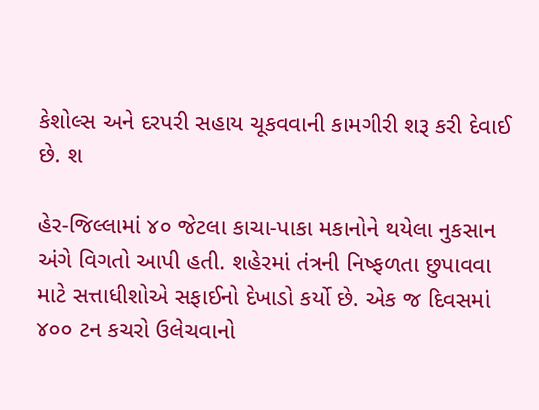કેશોલ્સ અને દરપરી સહાય ચૂકવવાની કામગીરી શરૂ કરી દેવાઈ છે. શ

હેર-જિલ્લામાં ૪૦ જેટલા કાચા-પાકા મકાનોને થયેલા નુકસાન અંગે વિગતો આપી હતી. શહેરમાં તંત્રની નિષ્ફળતા છુપાવવા માટે સત્તાધીશોએ સફાઈનો દેખાડો કર્યો છે. એક જ દિવસમાં ૪૦૦ ટન કચરો ઉલેચવાનો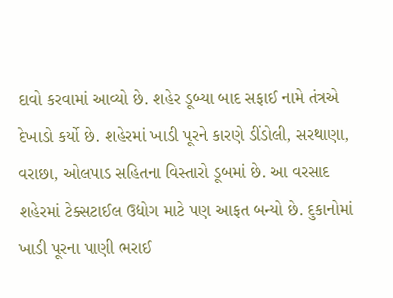દાવો કરવામાં આવ્યો છે. શહેર ડૂબ્યા બાદ સફાઈ નામે તંત્રએ દેખાડો કર્યો છે. શહેરમાં ખાડી પૂરને કારણે ડીંડોલી, સરથાણા, વરાછા, ઓલપાડ સહિતના વિસ્તારો ડૂબમાં છે. આ વરસાદ શહેરમાં ટેક્સટાઈલ ઉદ્યોગ માટે પણ આફત બન્યો છે. દુકાનોમાં ખાડી પૂરના પાણી ભરાઈ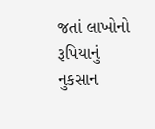જતાં લાખોનો રૂપિયાનું નુકસાન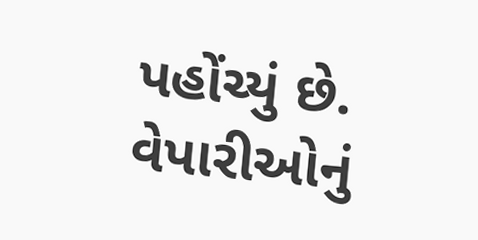પહોંચ્યું છે. વેપારીઓનું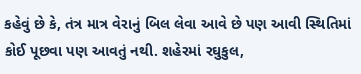કહેવું છે કે, તંત્ર માત્ર વેરાનું બિલ લેવા આવે છે પણ આવી સ્થિતિમાં કોઈ પૂછવા પણ આવતું નથી. શહેરમાં રઘુકુલ,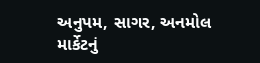અનુપમ, સાગર, અનમોલ માર્કેટનું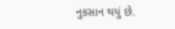નુકસાન થયું છે.